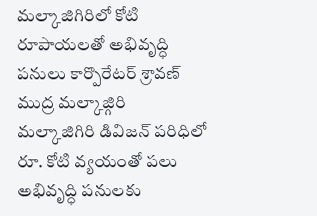మల్కాజిగిరిలో కోటి రూపాయలతో అభివృద్ధి పనులు కార్పొరేటర్ శ్రావణ్
ముద్ర మల్కాజ్గిరి
మల్కాజిగిరి డివిజన్ పరిధిలో రూ. కోటి వ్యయంతో పలు అభివృద్ధి పనులకు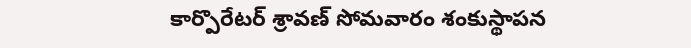కార్పొరేటర్ శ్రావణ్ సోమవారం శంకుస్థాపన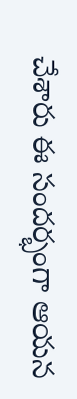చేశారు ఈ సందర్భంగా ఆయన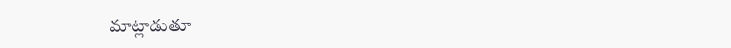మాట్లాడుతూ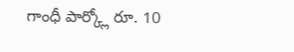గాంధీ పార్క్లో రూ. 10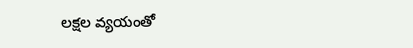లక్షల వ్యయంతో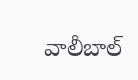వాలీబాల్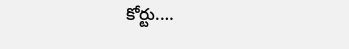కోర్టు.…